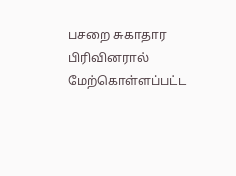பசறை சுகாதார பிரிவினரால் மேற்கொள்ளப்பட்ட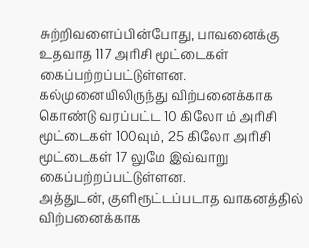சுற்றிவளைப்பின்போது, பாவனைக்கு உதவாத 117 அரிசி மூட்டைகள் கைப்பற்றப்பட்டுள்ளன.
கல்முனையிலிருந்து விற்பனைக்காக கொண்டு வரப்பட்ட 10 கிலோ ம் அரிசி மூட்டைகள் 100வும், 25 கிலோ அரிசி மூட்டைகள் 17 லுமே இவ்வாறு கைப்பற்றப்பட்டுள்ளன.
அத்துடன், குளிரூட்டப்படாத வாகனத்தில் விற்பனைக்காக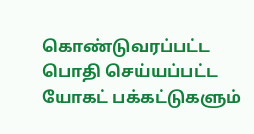கொண்டுவரப்பட்ட பொதி செய்யப்பட்ட யோகட் பக்கட்டுகளும்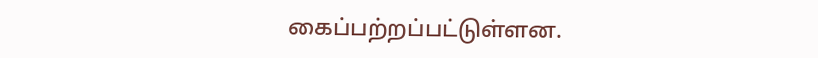கைப்பற்றப்பட்டுள்ளன.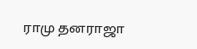ராமு தனராஜா